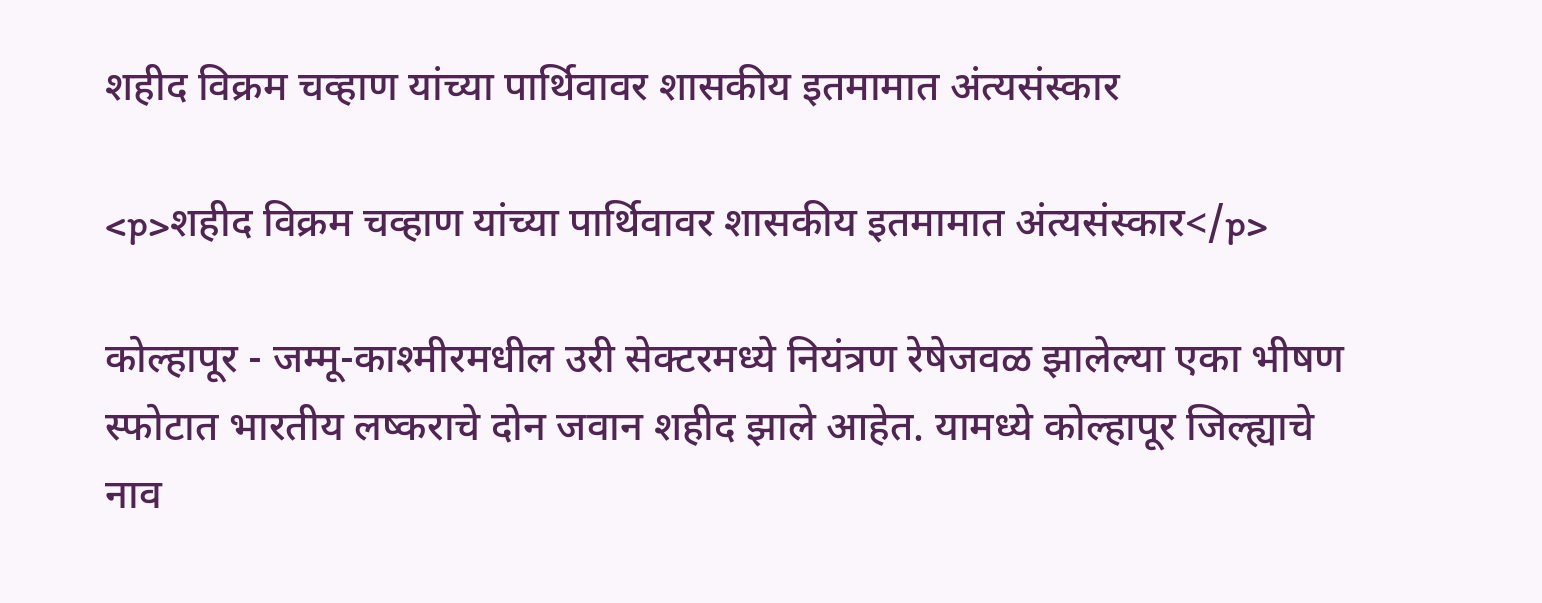शहीद विक्रम चव्हाण यांच्या पार्थिवावर शासकीय इतमामात अंत्यसंस्कार

<p>शहीद विक्रम चव्हाण यांच्या पार्थिवावर शासकीय इतमामात अंत्यसंस्कार</p>

कोल्हापूर - जम्मू-काश्मीरमधील उरी सेक्टरमध्ये नियंत्रण रेषेजवळ झालेल्या एका भीषण स्फोटात भारतीय लष्कराचे दोन जवान शहीद झाले आहेत. यामध्ये कोल्हापूर जिल्ह्याचे नाव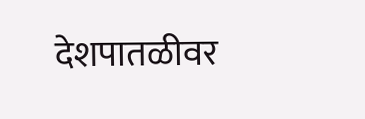देशपातळीवर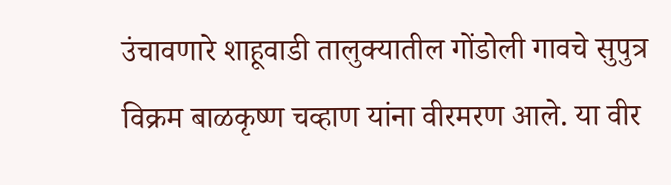उंचावणारे शाहूवाडी तालुक्यातील गोंडोली गावचे सुपुत्र  विक्रम बाळकृष्ण चव्हाण यांना वीरमरण आले. या वीर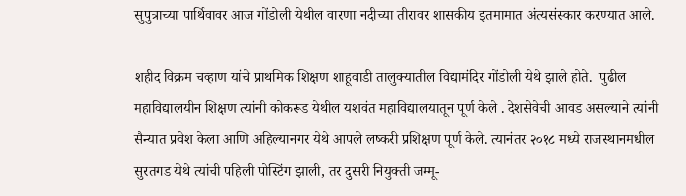सुपुत्राच्या पार्थिवावर आज गोंडोली येथील वारणा नदीच्या तीरावर शासकीय इतमामात अंत्यसंस्कार करण्यात आले.

शहीद विक्रम चव्हाण यांचे प्राथमिक शिक्षण शाहूवाडी तालुक्यातील विद्यामंदिर गोंडोली येथे झाले होते.  पुढील महाविद्यालयीन शिक्षण त्यांनी कोकरूड येथील यशवंत महाविद्यालयातून पूर्ण केले . देशसेवेची आवड असल्याने त्यांनी सैन्यात प्रवेश केला आणि अहिल्यानगर येथे आपले लष्करी प्रशिक्षण पूर्ण केले. त्यानंतर २०१८ मध्ये राजस्थानमधील सुरतगड येथे त्यांची पहिली पोस्टिंग झाली, तर दुसरी नियुक्ती जम्मू-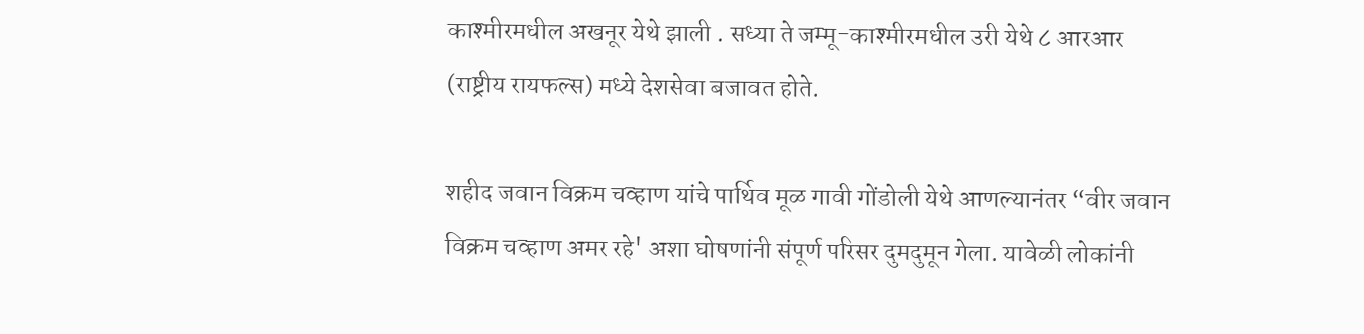काश्मीरमधील अखनूर येथे झाली . सध्या ते जम्मू-काश्मीरमधील उरी येथे ८ आरआर (राष्ट्रीय रायफल्स) मध्ये देशसेवा बजावत होते.

शहीद जवान विक्रम चव्हाण यांचे पार्थिव मूळ गावी गोंडोली येथे आणल्यानंतर “वीर जवान विक्रम चव्हाण अमर रहे' अशा घोषणांनी संपूर्ण परिसर दुमदुमून गेला. यावेळी लोकांनी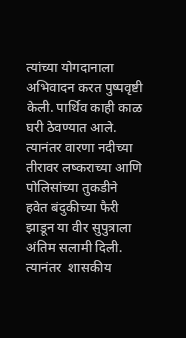त्यांच्या योगदानाला अभिवादन करत पुष्पवृष्टी केली. पार्थिव काही काळ घरी ठेवण्यात आले. त्यानंतर वारणा नदीच्या तीरावर लष्कराच्या आणि पोलिसांच्या तुकडीने हवेत बंदुकीच्या फैरी झाडून या वीर सुपुत्राला अंतिम सलामी दिली. त्यानंतर  शासकीय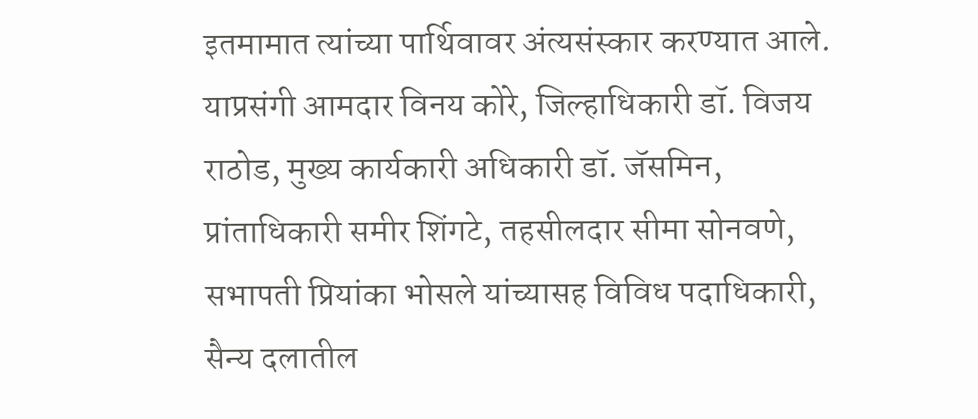इतमामात त्यांच्या पार्थिवावर अंत्यसंस्कार करण्यात आले. याप्रसंगी आमदार विनय कोरे, जिल्हाधिकारी डॉ. विजय राठोड, मुख्य कार्यकारी अधिकारी डॉ. जॅसमिन, प्रांताधिकारी समीर शिंगटे, तहसीलदार सीमा सोनवणे, सभापती प्रियांका भोसले यांच्यासह विविध पदाधिकारी, सैन्य दलातील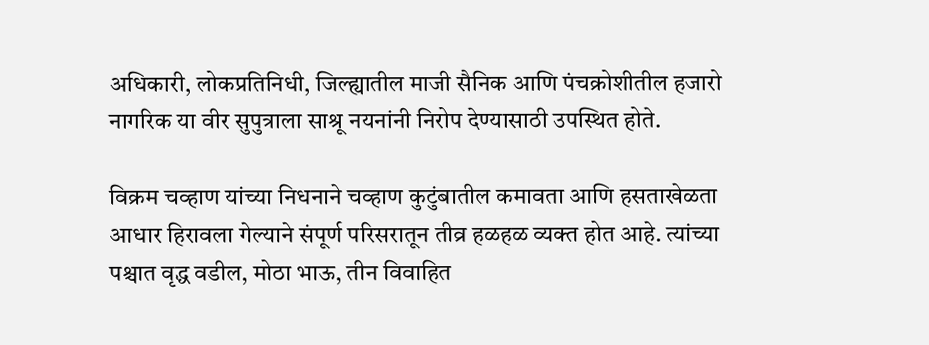अधिकारी, लोकप्रतिनिधी, जिल्ह्यातील माजी सैनिक आणि पंचक्रोशीतील हजारो नागरिक या वीर सुपुत्राला साश्रू नयनांनी निरोप देण्यासाठी उपस्थित होते.

विक्रम चव्हाण यांच्या निधनाने चव्हाण कुटुंबातील कमावता आणि हसताखेळता आधार हिरावला गेल्याने संपूर्ण परिसरातून तीव्र हळहळ व्यक्त होत आहे. त्यांच्या पश्चात वृद्ध वडील, मोठा भाऊ, तीन विवाहित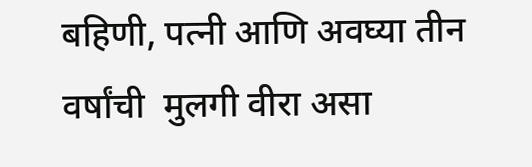बहिणी, पत्नी आणि अवघ्या तीन वर्षांची  मुलगी वीरा असा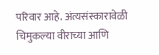परिवार आहे. अंत्यसंस्कारावेळी चिमुकल्या वीराच्या आणि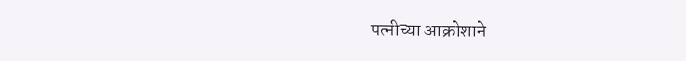पत्नीच्या आक्रोशाने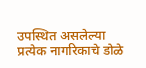उपस्थित असलेल्या प्रत्येक नागरिकाचे डोळे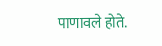पाणावले होते.